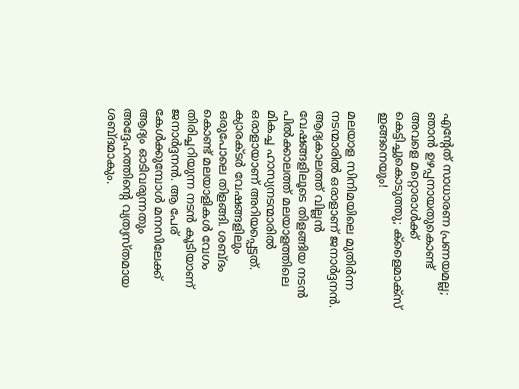എന്റേത് സാധാരണ പ്രണയമല്ല; ഞാൻ ഉഴപ്പനായതുകൊണ്ട് അവളെ മറ്റൊരാൾക്ക് കെട്ടിച്ചുകൊടുത്തു; ക്ളൈമാക്സ് ഇങ്ങനെയും!

മലയാള സിനിമയിലെ മുതിർന്ന നടന്മാരിൽ ഒരാളാണ് ജനാർദ്ദനൻ. ആദ്യകാലത്ത് വില്ലൻ വേഷങ്ങളിലൂടെ തിളങ്ങിയ നടൻ പിൽക്കാലത്ത് മലയാളത്തിലെ മികച്ച ഹാസ്യനടന്മാരിൽ ഒരാളായാണ് അറിയപ്പെട്ടത്. ക്യാരക്ടർ വേഷങ്ങളിലും ഒരുപോലെ തിളങ്ങി. ശബ്ദം കൊണ്ട് മലയാളികൾ വേഗം തിരിച്ചറിയുന്ന നടൻ കൂടിയാണ് ജനാർദ്ദനൻ. ആ പേര് കേൾക്കുമ്പോൾ മനസിലേക്ക് ആദ്യം ഓടിവരുന്നതും അദ്ദേഹത്തിന്റെ വ്യത്യസ്തമായ ശബ്ദമാകും.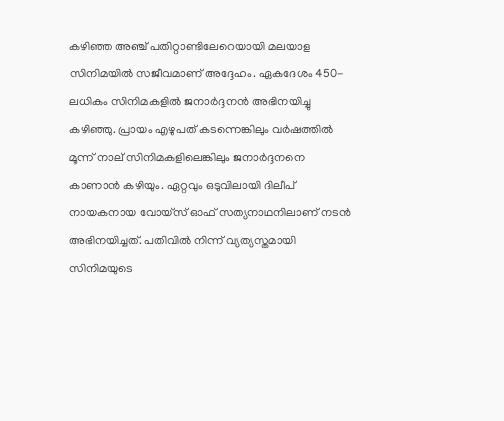കഴിഞ്ഞ അഞ്ച് പതിറ്റാണ്ടിലേറെയായി മലയാള സിനിമയിൽ സജീവമാണ് അദ്ദേഹം. ഏകദേശം 450-ലധികം സിനിമകളിൽ ജനാർദ്ദനൻ അഭിനയിച്ചു കഴിഞ്ഞു. പ്രായം എഴുപത് കടന്നെങ്കിലും വർഷത്തിൽ മൂന്ന് നാല് സിനിമകളിലെങ്കിലും ജനാർദ്ദനനെ കാണാൻ കഴിയും. ഏറ്റവും ഒടുവിലായി ദിലീപ് നായകനായ വോയ്‌സ് ഓഫ് സത്യനാഥനിലാണ് നടൻ അഭിനയിച്ചത്. പതിവിൽ നിന്ന് വ്യത്യസ്തമായി സിനിമയുടെ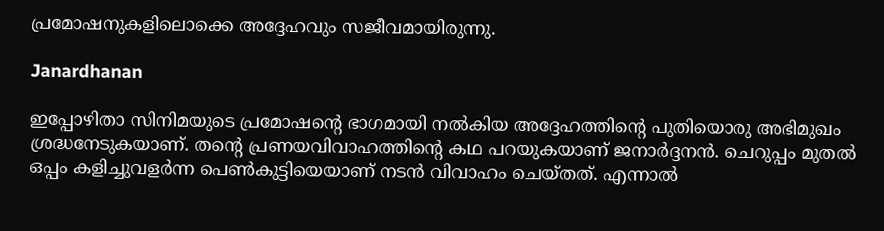പ്രമോഷനുകളിലൊക്കെ അദ്ദേഹവും സജീവമായിരുന്നു.

Janardhanan

ഇപ്പോഴിതാ സിനിമയുടെ പ്രമോഷന്റെ ഭാഗമായി നൽകിയ അദ്ദേഹത്തിന്റെ പുതിയൊരു അഭിമുഖം ശ്രദ്ധനേടുകയാണ്. തന്റെ പ്രണയവിവാഹത്തിന്റെ കഥ പറയുകയാണ് ജനാർദ്ദനൻ. ചെറുപ്പം മുതൽ ഒപ്പം കളിച്ചുവളർന്ന പെൺകുട്ടിയെയാണ് നടൻ വിവാഹം ചെയ്തത്. എന്നാൽ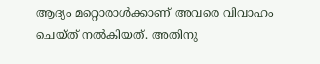ആദ്യം മറ്റൊരാൾക്കാണ് അവരെ വിവാഹം ചെയ്ത് നൽകിയത്. അതിനു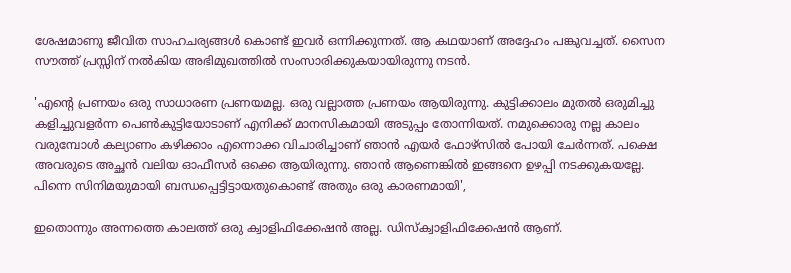ശേഷമാണു ജീവിത സാഹചര്യങ്ങൾ കൊണ്ട് ഇവർ ഒന്നിക്കുന്നത്. ആ കഥയാണ് അദ്ദേഹം പങ്കുവച്ചത്. സൈന സൗത്ത് പ്രസ്സിന് നൽകിയ അഭിമുഖത്തിൽ സംസാരിക്കുകയായിരുന്നു നടൻ.

'എന്റെ പ്രണയം ഒരു സാധാരണ പ്രണയമല്ല. ഒരു വല്ലാത്ത പ്രണയം ആയിരുന്നു. കുട്ടിക്കാലം മുതൽ ഒരുമിച്ചു കളിച്ചുവളർന്ന പെൺകുട്ടിയോടാണ് എനിക്ക് മാനസികമായി അടുപ്പം തോന്നിയത്. നമുക്കൊരു നല്ല കാലം വരുമ്പോൾ കല്യാണം കഴിക്കാം എന്നൊക്ക വിചാരിച്ചാണ് ഞാൻ എയർ ഫോഴ്സിൽ പോയി ചേർന്നത്. പക്ഷെ അവരുടെ അച്ഛൻ വലിയ ഓഫീസർ ഒക്കെ ആയിരുന്നു. ഞാൻ ആണെങ്കിൽ ഇങ്ങനെ ഉഴപ്പി നടക്കുകയല്ലേ. പിന്നെ സിനിമയുമായി ബന്ധപ്പെട്ടിട്ടായതുകൊണ്ട് അതും ഒരു കാരണമായി',

ഇതൊന്നും അന്നത്തെ കാലത്ത് ഒരു ക്വാളിഫിക്കേഷൻ അല്ല. ഡിസ്ക്വാളിഫിക്കേഷൻ ആണ്.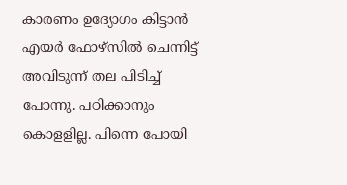കാരണം ഉദ്യോഗം കിട്ടാൻ എയർ ഫോഴ്സിൽ ചെന്നിട്ട് അവിടുന്ന് തല പിടിച്ച് പോന്നു. പഠിക്കാനും കൊളളില്ല. പിന്നെ പോയി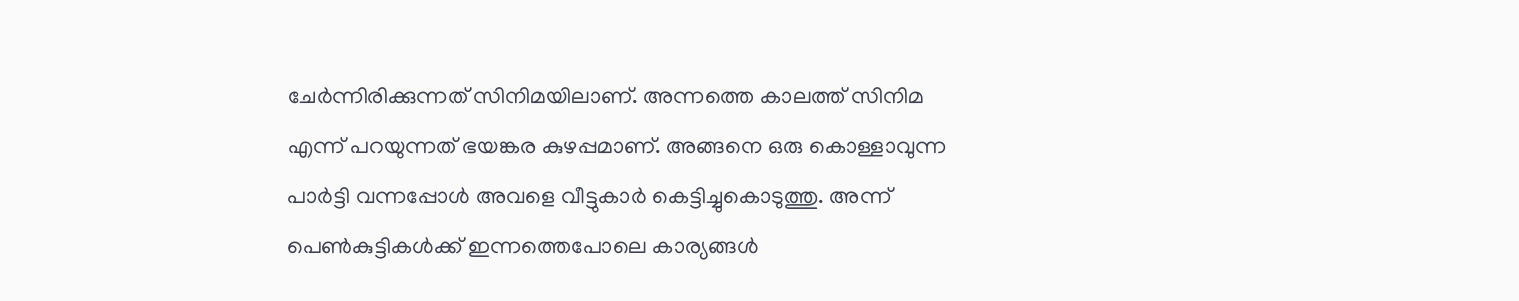ചേർന്നിരിക്കുന്നത് സിനിമയിലാണ്. അന്നത്തെ കാലത്ത് സിനിമ എന്ന് പറയുന്നത് ഭയങ്കര കുഴപ്പമാണ്. അങ്ങനെ ഒരു കൊള്ളാവുന്ന പാർട്ടി വന്നപ്പോൾ അവളെ വീട്ടുകാർ കെട്ടിച്ചുകൊടുത്തു. അന്ന് പെൺകുട്ടികൾക്ക് ഇന്നത്തെപോലെ കാര്യങ്ങൾ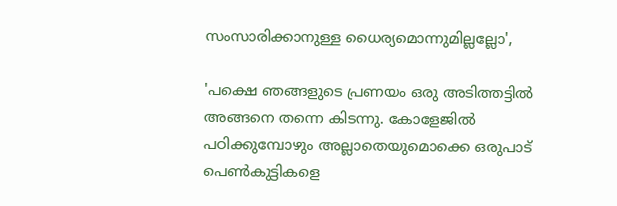സംസാരിക്കാനുള്ള ധൈര്യമൊന്നുമില്ലല്ലോ',

'പക്ഷെ ഞങ്ങളുടെ പ്രണയം ഒരു അടിത്തട്ടിൽ അങ്ങനെ തന്നെ കിടന്നു. കോളേജിൽ പഠിക്കുമ്പോഴും അല്ലാതെയുമൊക്കെ ഒരുപാട് പെൺകുട്ടികളെ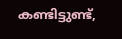കണ്ടിട്ടുണ്ട്,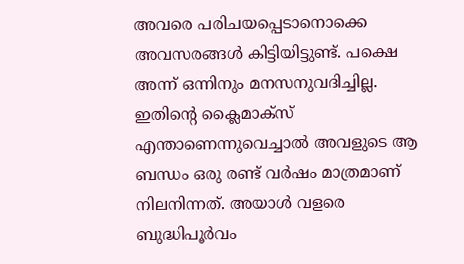അവരെ പരിചയപ്പെടാനൊക്കെ അവസരങ്ങൾ കിട്ടിയിട്ടുണ്ട്. പക്ഷെ അന്ന് ഒന്നിനും മനസനുവദിച്ചില്ല. ഇതിന്റെ ക്ലൈമാക്സ് എന്താണെന്നുവെച്ചാൽ അവളുടെ ആ ബന്ധം ഒരു രണ്ട് വർഷം മാത്രമാണ് നിലനിന്നത്. അയാൾ വളരെ ബുദ്ധിപൂർവം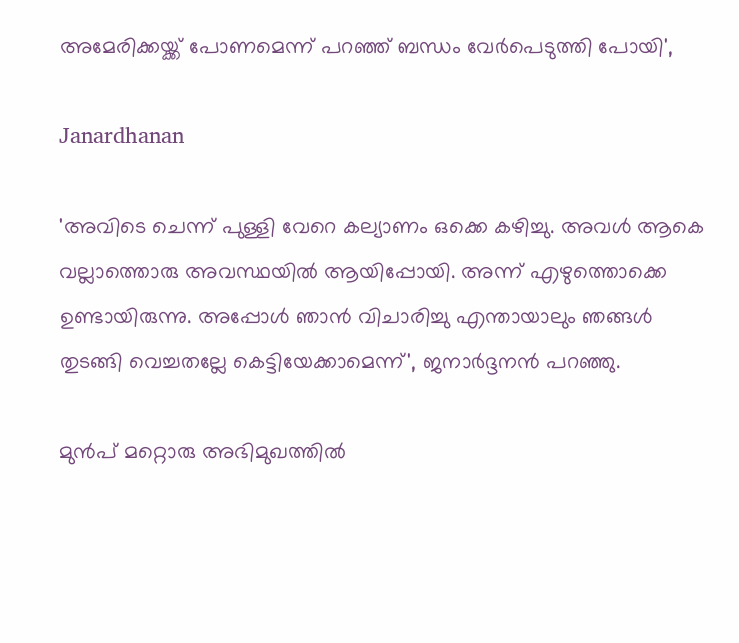അമേരിക്കയ്ക്ക് പോണമെന്ന് പറഞ്ഞ് ബന്ധം വേർപെടുത്തി പോയി',

Janardhanan

'അവിടെ ചെന്ന് പുള്ളി വേറെ കല്യാണം ഒക്കെ കഴിച്ചു. അവൾ ആകെ വല്ലാത്തൊരു അവസ്ഥയിൽ ആയിപ്പോയി. അന്ന് എഴുത്തൊക്കെ ഉണ്ടായിരുന്നു. അപ്പോൾ ഞാൻ വിചാരിച്ചു എന്തായാലും ഞങ്ങൾ തുടങ്ങി വെച്ചതല്ലേ കെട്ടിയേക്കാമെന്ന്', ജനാർദ്ദനൻ പറഞ്ഞു.

മുൻപ് മറ്റൊരു അഭിമുഖത്തിൽ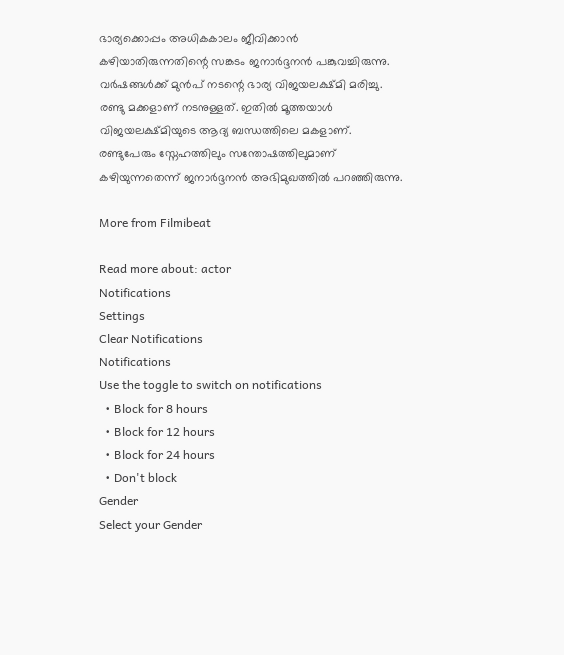ഭാര്യക്കൊപ്പം അധികകാലം ജീവിക്കാൻ കഴിയാതിരുന്നതിന്റെ സങ്കടം ജനാർദ്ദനൻ പങ്കുവച്ചിരുന്നു. വർഷങ്ങൾക്ക് മുൻപ് നടന്റെ ഭാര്യ വിജയലക്ഷ്മി മരിച്ചു. രണ്ടു മക്കളാണ് നടനുള്ളത്. ഇതിൽ മൂത്തയാൾ വിജയലക്ഷ്മിയുടെ ആദ്യ ബന്ധത്തിലെ മകളാണ്. രണ്ടുപേരും സ്നേഹത്തിലും സന്തോഷത്തിലുമാണ് കഴിയുന്നതെന്ന് ജനാർദ്ദനൻ അഭിമുഖത്തിൽ പറഞ്ഞിരുന്നു.

More from Filmibeat

Read more about: actor
Notifications
Settings
Clear Notifications
Notifications
Use the toggle to switch on notifications
  • Block for 8 hours
  • Block for 12 hours
  • Block for 24 hours
  • Don't block
Gender
Select your Gender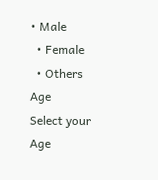• Male
  • Female
  • Others
Age
Select your Age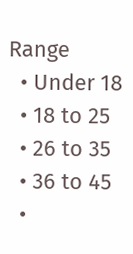Range
  • Under 18
  • 18 to 25
  • 26 to 35
  • 36 to 45
  •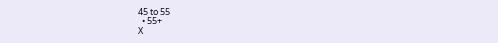45 to 55
  • 55+
X